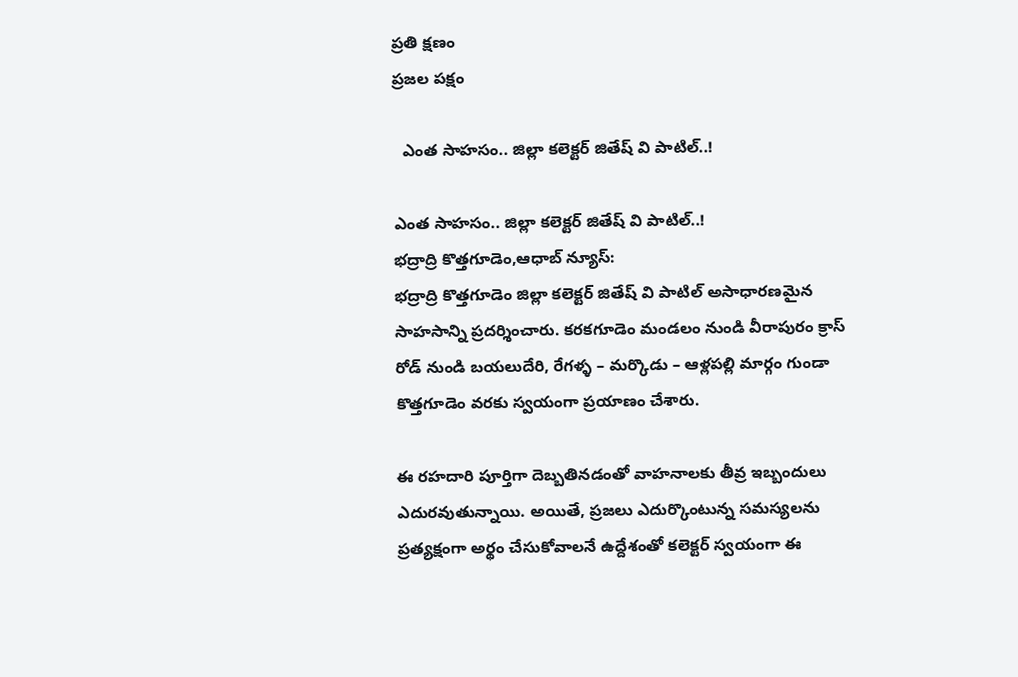ప్రతి క్షణం
ప్రజల పక్షం

  ఎంత సాహసం.. జిల్లా కలెక్టర్ జితేష్ వి పాటిల్..!

ఎంత సాహసం.. జిల్లా కలెక్టర్ జితేష్ వి పాటిల్..!
భద్రాద్రి కొత్తగూడెం,ఆధాబ్ న్యూస్:
భద్రాద్రి కొత్తగూడెం జిల్లా కలెక్టర్ జితేష్ వి పాటిల్ అసాధారణమైన సాహసాన్ని ప్రదర్శించారు. కరకగూడెం మండలం నుండి వీరాపురం క్రాస్ రోడ్ నుండి బయలుదేరి, రేగళ్ళ – మర్కొడు – ఆళ్లపల్లి మార్గం గుండా కొత్తగూడెం వరకు స్వయంగా ప్రయాణం చేశారు.

ఈ రహదారి పూర్తిగా దెబ్బతినడంతో వాహనాలకు తీవ్ర ఇబ్బందులు ఎదురవుతున్నాయి. అయితే, ప్రజలు ఎదుర్కొంటున్న సమస్యలను ప్రత్యక్షంగా అర్థం చేసుకోవాలనే ఉద్దేశంతో కలెక్టర్ స్వయంగా ఈ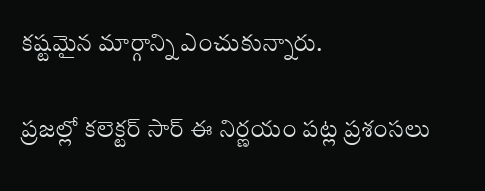కష్టమైన మార్గాన్ని ఎంచుకున్నారు.

ప్రజల్లో కలెక్టర్ సార్ ఈ నిర్ణయం పట్ల ప్రశంసలు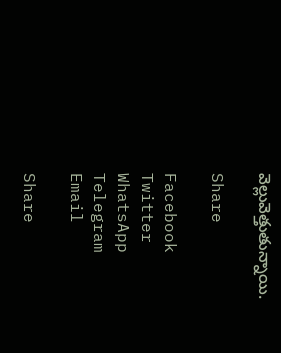వెల్లువెత్తుతున్నాయి.

Share

Facebook
Twitter
WhatsApp
Telegram
Email

Share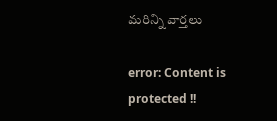మరిన్ని వార్తలు

error: Content is protected !!